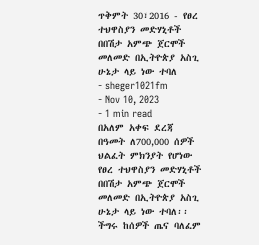ጥቅምት 30፣2016 - የፀረ ተህዋስያን መድሃኒቶች በበሽታ አምጭ ጀርሞች መለመድ በኢትዮጵያ አስጊ ሁኔታ ላይ ነው ተባለ
- sheger1021fm
- Nov 10, 2023
- 1 min read
በአለም አቀፍ ደረጃ በዓመት ለ700,000 ሰዎች ህልፈት ምክንያት የሆነው የፀረ ተህዋስያን መድሃኒቶች በበሽታ አምጭ ጀርሞች መለመድ በኢትዮጵያ አስጊ ሁኔታ ላይ ነው ተባለ፡፡
ችግሩ ከሰዎች ጤና ባለፈም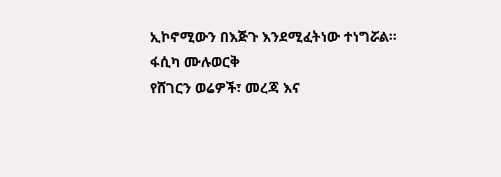ኢኮኖሚውን በእጅጉ እንደሚፈትነው ተነግሯል፡፡
ፋሲካ ሙሉወርቅ
የሸገርን ወሬዎች፣ መረጃ እና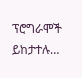ፕሮግራሞች ይከታተሉ…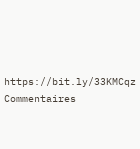https://bit.ly/33KMCqz
Commentaires